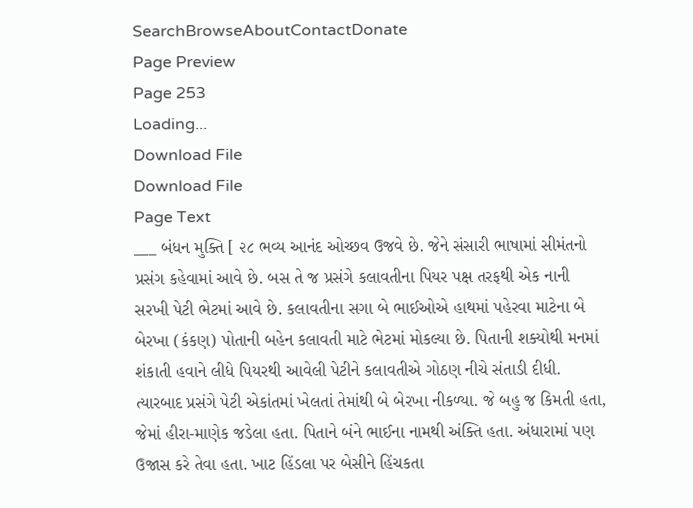SearchBrowseAboutContactDonate
Page Preview
Page 253
Loading...
Download File
Download File
Page Text
___ બંધન મુક્તિ [ ૨૮ ભવ્ય આનંદ ઓચ્છવ ઉજવે છે. જેને સંસારી ભાષામાં સીમંતનો પ્રસંગ કહેવામાં આવે છે. બસ તે જ પ્રસંગે કલાવતીના પિયર પક્ષ તરફથી એક નાની સરખી પેટી ભેટમાં આવે છે. કલાવતીના સગા બે ભાઈઓએ હાથમાં પહેરવા માટેના બે બેરખા (કંકણ) પોતાની બહેન કલાવતી માટે ભેટમાં મોકલ્યા છે. પિતાની શક્યોથી મનમાં શંકાતી હવાને લીધે પિયરથી આવેલી પેટીને કલાવતીએ ગોઠણ નીચે સંતાડી દીધી. ત્યારબાદ પ્રસંગે પેટી એકાંતમાં ખેલતાં તેમાંથી બે બેરખા નીકળ્યા. જે બહુ જ કિમતી હતા, જેમાં હીરા-માણેક જડેલા હતા. પિતાને બંને ભાઈના નામથી અંક્તિ હતા. અંધારામાં પણ ઉજાસ કરે તેવા હતા. ખાટ હિંડલા પર બેસીને હિંચકતા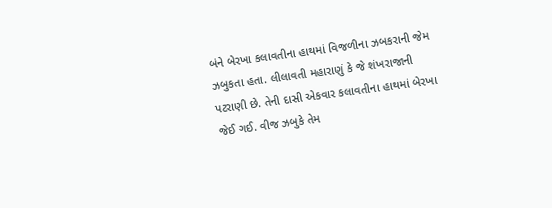બંને બેરખા કલાવતીના હાથમાં વિજળીના ઝબકરાની જેમ ઝબુકતા હતા. લીલાવતી મહારાણું કે જે શંખરાજાની પટરાણી છે. તેની દાસી એકવાર કલાવતીના હાથમાં બેરખા જેઈ ગઈ. વીજ ઝબુકે તેમ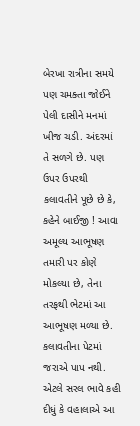બેરખા રાત્રીના સમયે પણ ચમક્તા જોઈને પેલી દાસીને મનમાં ખીજ ચડી. અંદરમાં તે સળગે છે. પણ ઉપર ઉપરથી કલાવતીને પૂછે છે કે, કહેને બાઈજી ! આવા અમૂલ્ય આભૂષણ તમારી પર કોણે મોકલ્યા છે, તેના તરફથી ભેટમાં આ આભૂષણ મળ્યા છે. કલાવતીના પેટમાં જરાએ પાપ નથી. એટલે સરલ ભાવે કહી દીધું કે વહાલાએ આ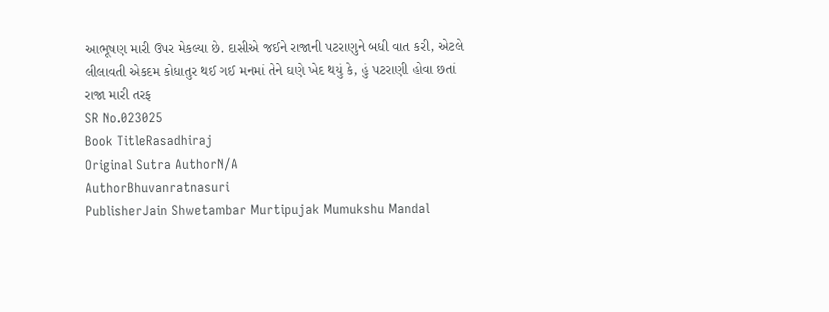આભૂષણ મારી ઉપર મેકલ્યા છે. દાસીએ જઈને રાજાની પટરાણુને બધી વાત કરી, એટલે લીલાવતી એકદમ કોધાતુર થઈ ગઈ મનમાં તેને ઘણે ખેદ થયું કે, હું પટરાણી હોવા છતાં રાજા મારી તરફ
SR No.023025
Book TitleRasadhiraj
Original Sutra AuthorN/A
AuthorBhuvanratnasuri
PublisherJain Shwetambar Murtipujak Mumukshu Mandal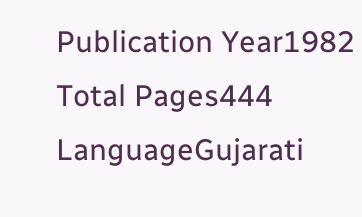Publication Year1982
Total Pages444
LanguageGujarati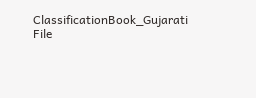ClassificationBook_Gujarati
File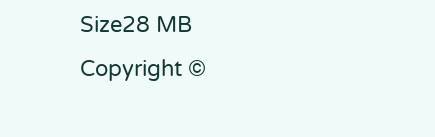Size28 MB
Copyright ©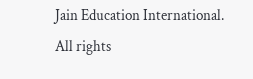Jain Education International. All rights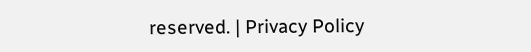reserved. | Privacy Policy